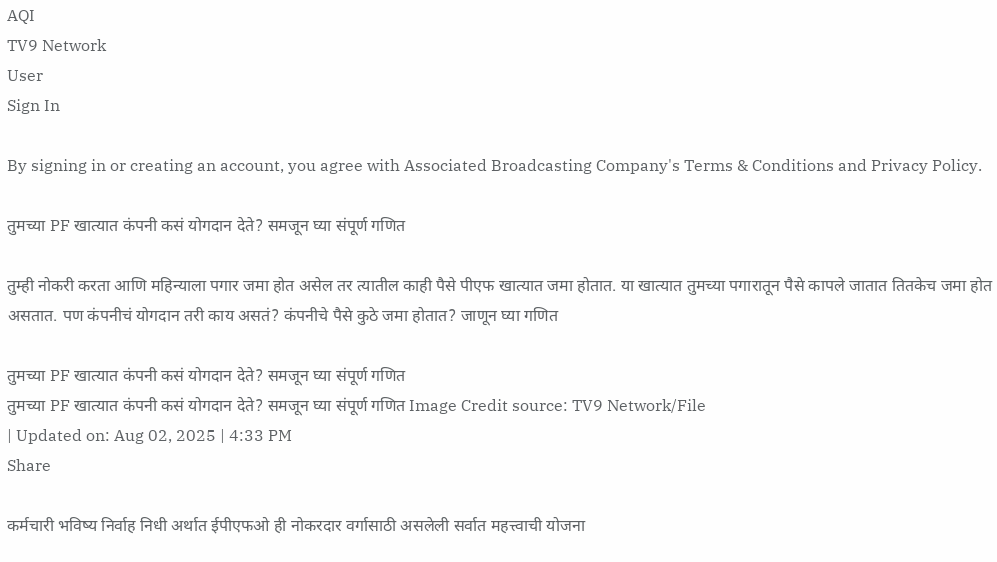AQI
TV9 Network
User
Sign In

By signing in or creating an account, you agree with Associated Broadcasting Company's Terms & Conditions and Privacy Policy.

तुमच्या PF खात्यात कंपनी कसं योगदान देते? समजून घ्या संपूर्ण गणित

तुम्ही नोकरी करता आणि महिन्याला पगार जमा होत असेल तर त्यातील काही पैसे पीएफ खात्यात जमा होतात. या खात्यात तुमच्या पगारातून पैसे कापले जातात तितकेच जमा होत असतात. पण कंपनीचं योगदान तरी काय असतं? कंपनीचे पैसे कुठे जमा होतात? जाणून घ्या गणित

तुमच्या PF खात्यात कंपनी कसं योगदान देते? समजून घ्या संपूर्ण गणित
तुमच्या PF खात्यात कंपनी कसं योगदान देते? समजून घ्या संपूर्ण गणित Image Credit source: TV9 Network/File
| Updated on: Aug 02, 2025 | 4:33 PM
Share

कर्मचारी भविष्य निर्वाह निधी अर्थात ईपीएफओ ही नोकरदार वर्गासाठी असलेली सर्वात महत्त्वाची योजना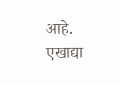आहे. एखाद्या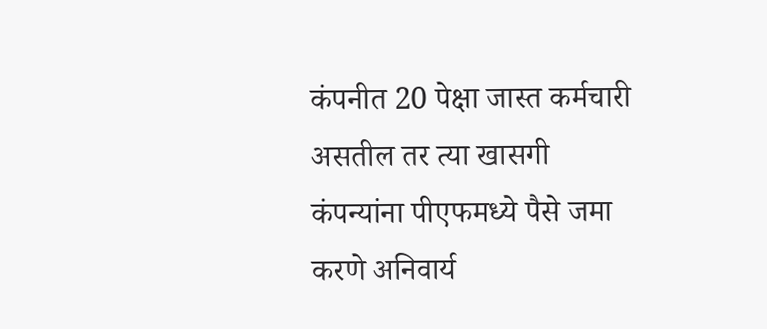कंपनीत 20 पेक्षा जास्त कर्मचारी असतील तर त्या खासगी कंपन्यांना पीएफमध्ये पैसे जमा करणे अनिवार्य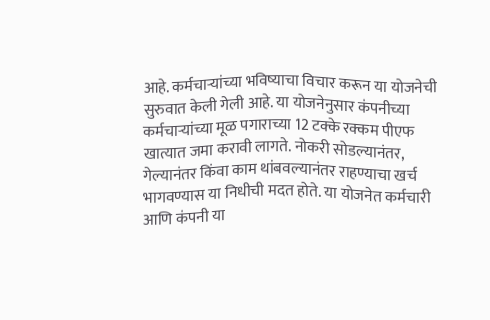आहे. कर्मचाऱ्यांच्या भविष्याचा विचार करून या योजनेची सुरुवात केली गेली आहे. या योजनेनुसार कंपनीच्या कर्मचाऱ्यांच्या मूळ पगाराच्या 12 टक्के रक्कम पीएफ खात्यात जमा करावी लागते. नोकरी सोडल्यानंतर, गेल्यानंतर किंवा काम थांबवल्यानंतर राहण्याचा खर्च भागवण्यास या निधीची मदत होते. या योजनेत कर्मचारी आणि कंपनी या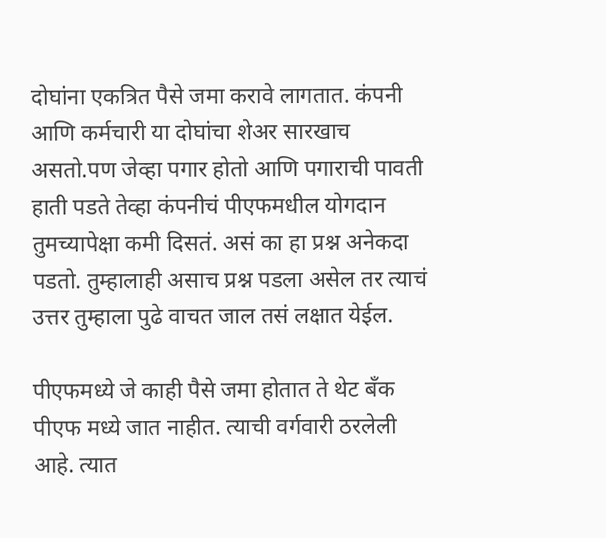दोघांना एकत्रित पैसे जमा करावे लागतात. कंपनी आणि कर्मचारी या दोघांचा शेअर सारखाच असतो.पण जेव्हा पगार होतो आणि पगाराची पावती हाती पडते तेव्हा कंपनीचं पीएफमधील योगदान तुमच्यापेक्षा कमी दिसतं. असं का हा प्रश्न अनेकदा पडतो. तुम्हालाही असाच प्रश्न पडला असेल तर त्याचं उत्तर तुम्हाला पुढे वाचत जाल तसं लक्षात येईल.

पीएफमध्ये जे काही पैसे जमा होतात ते थेट बँक पीएफ मध्ये जात नाहीत. त्याची वर्गवारी ठरलेली आहे. त्यात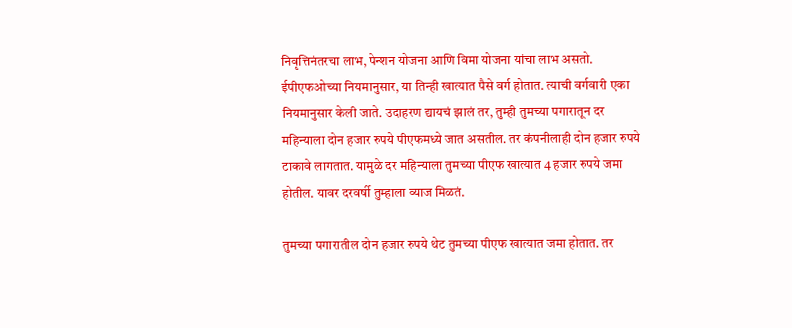निवृत्तिनंतरचा लाभ, पेन्शन योजना आणि विमा योजना यांचा लाभ असतो. ईपीएफओच्या नियमानुसार, या तिन्ही खात्यात पैसे वर्ग होतात. त्याची वर्गवारी एका नियमानुसार केली जाते. उदाहरण द्यायचं झालं तर, तुम्ही तुमच्या पगारातून दर महिन्याला दोन हजार रुपये पीएफमध्ये जात असतील. तर कंपनीलाही दोन हजार रुपये टाकावे लागतात. यामुळे दर महिन्याला तुमच्या पीएफ खात्यात 4 हजार रुपये जमा होतील. यावर दरवर्षी तुम्हाला व्याज मिळतं.

तुमच्या पगारातील दोन हजार रुपये थेट तुमच्या पीएफ खात्यात जमा होतात. तर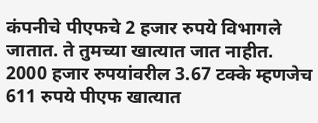कंपनीचे पीएफचे 2 हजार रुपये विभागले जातात. ते तुमच्या खात्यात जात नाहीत. 2000 हजार रुपयांवरील 3.67 टक्के म्हणजेच 611 रुपये पीएफ खात्यात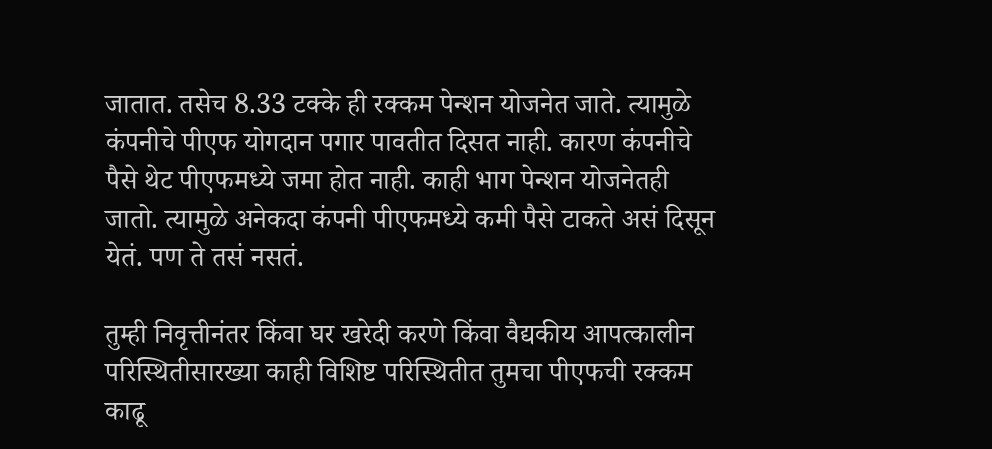जातात. तसेच 8.33 टक्के ही रक्कम पेन्शन योजनेत जाते. त्यामुळे कंपनीचे पीएफ योगदान पगार पावतीत दिसत नाही. कारण कंपनीचे पैसे थेट पीएफमध्ये जमा होत नाही. काही भाग पेन्शन योजनेतही जातो. त्यामुळे अनेकदा कंपनी पीएफमध्ये कमी पैसे टाकते असं दिसून येतं. पण ते तसं नसतं.

तुम्ही निवृत्तीनंतर किंवा घर खरेदी करणे किंवा वैद्यकीय आपत्कालीन परिस्थितीसारख्या काही विशिष्ट परिस्थितीत तुमचा पीएफची रक्कम काढू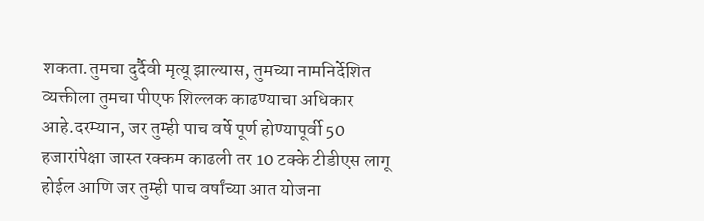शकता.तुमचा दुर्दैवी मृत्यू झाल्यास, तुमच्या नामनिर्देशित व्यक्तीला तुमचा पीएफ शिल्लक काढण्याचा अधिकार आहे.दरम्यान, जर तुम्ही पाच वर्षे पूर्ण होण्यापूर्वी 50 हजारांपेक्षा जास्त रक्कम काढली तर 10 टक्के टीडीएस लागू होईल आणि जर तुम्ही पाच वर्षांच्या आत योजना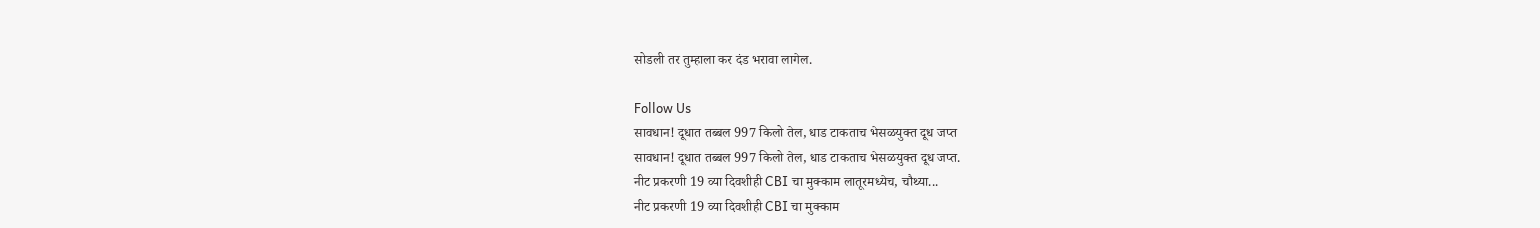सोडली तर तुम्हाला कर दंड भरावा लागेल.

Follow Us
सावधान! दूधात तब्बल 997 किलो तेल, धाड टाकताच भेसळयुक्त दूध जप्त
सावधान! दूधात तब्बल 997 किलो तेल, धाड टाकताच भेसळयुक्त दूध जप्त.
नीट प्रकरणी 19 व्या दिवशीही CBI चा मुक्काम लातूरमध्येच, चौथ्या...
नीट प्रकरणी 19 व्या दिवशीही CBI चा मुक्काम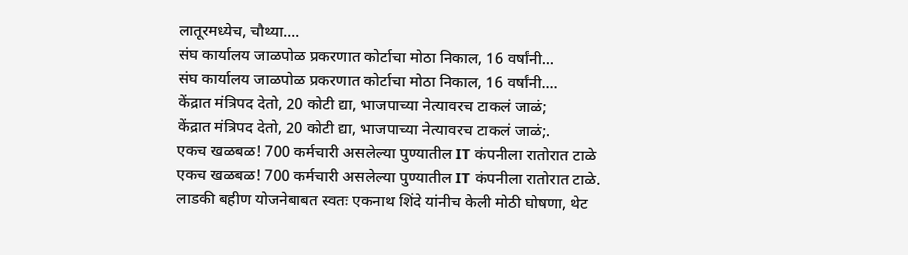लातूरमध्येच, चौथ्या....
संघ कार्यालय जाळपोळ प्रकरणात कोर्टाचा मोठा निकाल, 16 वर्षांनी...
संघ कार्यालय जाळपोळ प्रकरणात कोर्टाचा मोठा निकाल, 16 वर्षांनी....
केंद्रात मंत्रिपद देतो, 20 कोटी द्या, भाजपाच्या नेत्यावरच टाकलं जाळं;
केंद्रात मंत्रिपद देतो, 20 कोटी द्या, भाजपाच्या नेत्यावरच टाकलं जाळं;.
एकच खळबळ! 700 कर्मचारी असलेल्या पुण्यातील IT कंपनीला रातोरात टाळे
एकच खळबळ! 700 कर्मचारी असलेल्या पुण्यातील IT कंपनीला रातोरात टाळे.
लाडकी बहीण योजनेबाबत स्वतः एकनाथ शिंदे यांनीच केली मोठी घोषणा, थेट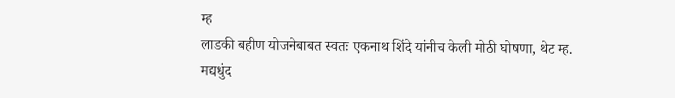म्ह
लाडकी बहीण योजनेबाबत स्वतः एकनाथ शिंदे यांनीच केली मोठी घोषणा, थेट म्ह.
मद्यधुंद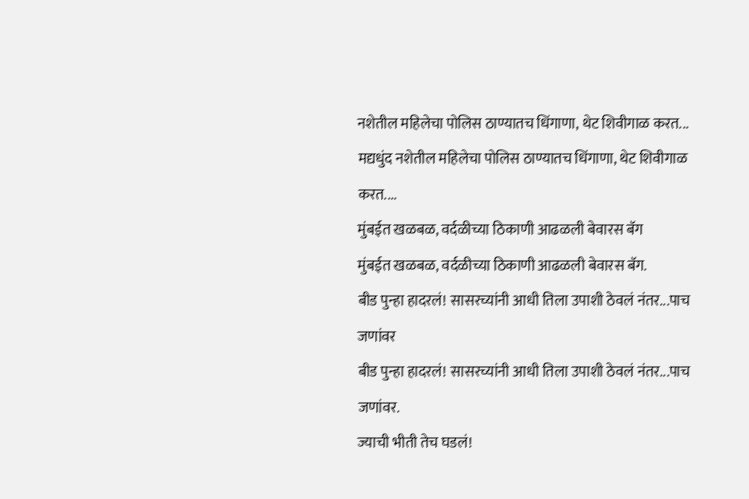नशेतील महिलेचा पोलिस ठाण्यातच धिंगाणा, थेट शिवीगाळ करत...
मद्यधुंद नशेतील महिलेचा पोलिस ठाण्यातच धिंगाणा, थेट शिवीगाळ करत....
मुंबईत खळबळ, वर्दळीच्या ठिकाणी आढळली बेवारस बॅग
मुंबईत खळबळ, वर्दळीच्या ठिकाणी आढळली बेवारस बॅग.
बीड पुन्हा हादरलं! सासरच्यांनी आधी तिला उपाशी ठेवलं नंतर...पाच जणांवर
बीड पुन्हा हादरलं! सासरच्यांनी आधी तिला उपाशी ठेवलं नंतर...पाच जणांवर.
ज्याची भीती तेच घडलं!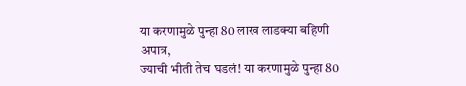या करणामुळे पुन्हा 80 लाख लाडक्या बहिणी अपात्र,
ज्याची भीती तेच घडलं! या करणामुळे पुन्हा 80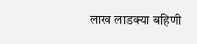लाख लाडक्या बहिणी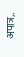अपात्र,.